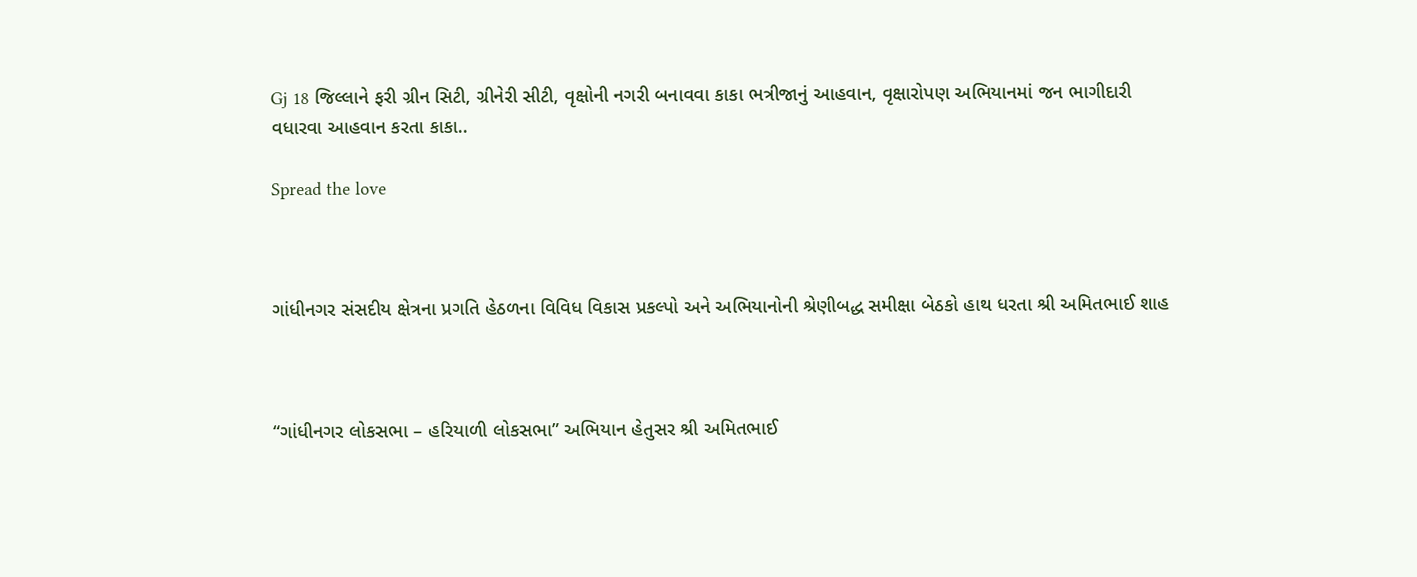Gj 18 જિલ્લાને ફરી ગ્રીન સિટી, ગ્રીનેરી સીટી, વૃક્ષોની નગરી બનાવવા કાકા ભત્રીજાનું આહવાન, વૃક્ષારોપણ અભિયાનમાં જન ભાગીદારી વધારવા આહવાન કરતા કાકા..

Spread the love



ગાંધીનગર સંસદીય ક્ષેત્રના પ્રગતિ હેઠળના વિવિધ વિકાસ પ્રકલ્પો અને અભિયાનોની શ્રેણીબદ્ધ સમીક્ષા બેઠકો હાથ ધરતા શ્રી અમિતભાઈ શાહ



“ગાંધીનગર લોકસભા – હરિયાળી લોકસભા” અભિયાન હેતુસર શ્રી અમિતભાઈ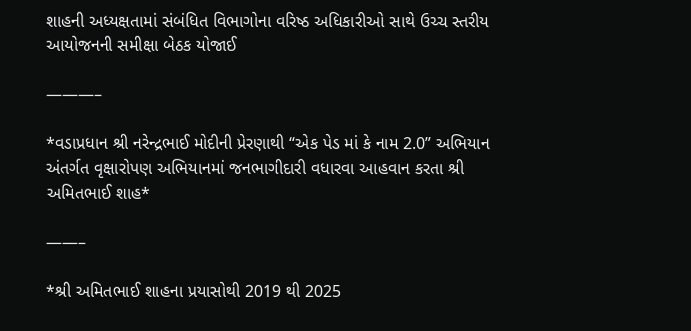શાહની અધ્યક્ષતામાં સંબંધિત વિભાગોના વરિષ્ઠ અધિકારીઓ સાથે ઉચ્ચ સ્તરીય આયોજનની સમીક્ષા બેઠક યોજાઈ

———–

*વડાપ્રધાન શ્રી નરેન્દ્રભાઈ મોદીની પ્રેરણાથી “એક પેડ માં કે નામ 2.0” અભિયાન અંતર્ગત વૃક્ષારોપણ અભિયાનમાં જનભાગીદારી વધારવા આહવાન કરતા શ્રી અમિતભાઈ શાહ*

——–

*શ્રી અમિતભાઈ શાહના પ્રયાસોથી 2019 થી 2025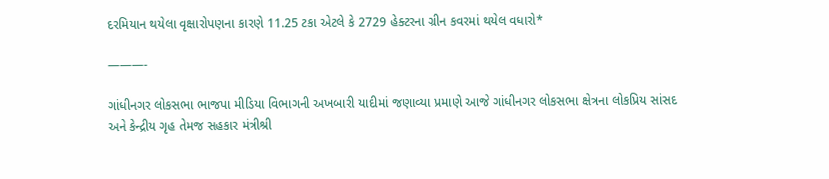દરમિયાન થયેલા વૃક્ષારોપણના કારણે 11.25 ટકા એટલે કે 2729 હેક્ટરના ગ્રીન કવરમાં થયેલ વધારો*

———-

ગાંધીનગર લોકસભા ભાજપા મીડિયા વિભાગની અખબારી યાદીમાં જણાવ્યા પ્રમાણે આજે ગાંધીનગર લોકસભા ક્ષેત્રના લોકપ્રિય સાંસદ અને કેન્દ્રીય ગૃહ તેમજ સહકાર મંત્રીશ્રી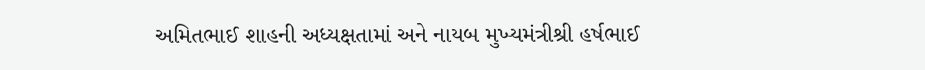અમિતભાઈ શાહની અધ્યક્ષતામાં અને નાયબ મુખ્યમંત્રીશ્રી હર્ષભાઈ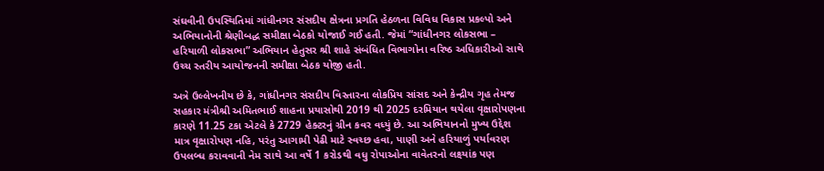સંઘવીની ઉપસ્થિતિમાં ગાંધીનગર સંસદીય ક્ષેત્રના પ્રગતિ હેઠળના વિવિધ વિકાસ પ્રકલ્પો અને અભિયાનોની શ્રેણીબદ્ધ સમીક્ષા બેઠકો યોજાઈ ગઈ હતી. જેમાં “ગાંધીનગર લોકસભા – હરિયાળી લોકસભા” અભિયાન હેતુસર શ્રી શાહે સંબંધિત વિભાગોના વરિષ્ઠ અધિકારીઓ સાથે ઉચ્ચ સ્તરીય આયોજનની સમીક્ષા બેઠક યોજી હતી.

અત્રે ઉલ્લેખનીય છે કે, ગાંધીનગર સંસદીય વિસ્તારના લોકપ્રિય સાંસદ અને કેન્દ્રીય ગૃહ તેમજ સહકાર મંત્રીશ્રી અમિતભાઈ શાહના પ્રયાસોથી 2019 થી 2025 દરમિયાન થયેલા વૃક્ષારોપણના કારણે 11.25 ટકા એટલે કે 2729 હેક્ટરનું ગ્રીન કવર વધ્યું છે. આ અભિયાનનો મુખ્ય ઉદ્દેશ માત્ર વૃક્ષારોપણ નહિ, પરંતુ આગામી પેઢી માટે સ્વચ્છ હવા, પાણી અને હરિયાળું પર્યાવરણ ઉપલબ્ધ કરાવવાની નેમ સાથે આ વર્ષે 1 કરોડથી વધુ રોપાઓના વાવેતરનો લક્ષ્યાંક પણ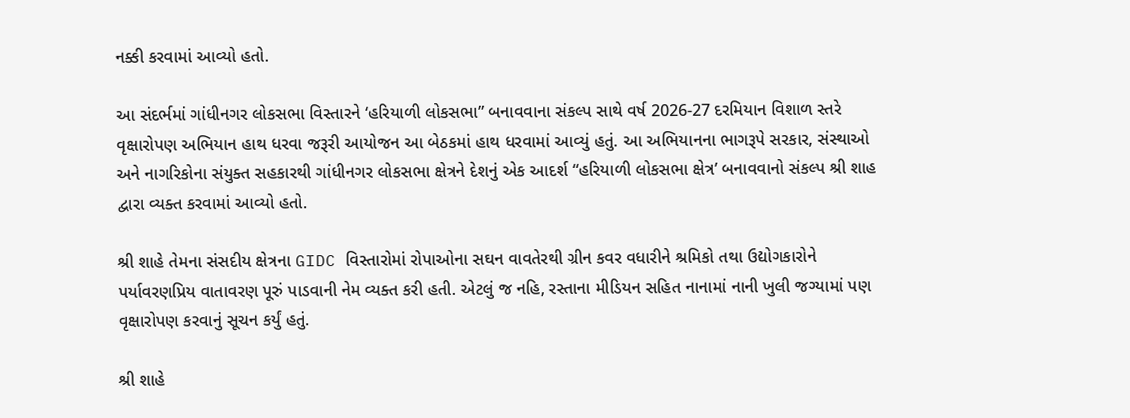નક્કી કરવામાં આવ્યો હતો.

આ સંદર્ભમાં ગાંધીનગર લોકસભા વિસ્તારને ‘હરિયાળી લોકસભા” બનાવવાના સંકલ્પ સાથે વર્ષ 2026-27 દરમિયાન વિશાળ સ્તરે વૃક્ષારોપણ અભિયાન હાથ ધરવા જરૂરી આયોજન આ બેઠકમાં હાથ ધરવામાં આવ્યું હતું. આ અભિયાનના ભાગરૂપે સરકાર, સંસ્થાઓ અને નાગરિકોના સંયુક્ત સહકારથી ગાંધીનગર લોકસભા ક્ષેત્રને દેશનું એક આદર્શ “હરિયાળી લોકસભા ક્ષેત્ર’ બનાવવાનો સંકલ્પ શ્રી શાહ દ્વારા વ્યક્ત કરવામાં આવ્યો હતો.

શ્રી શાહે તેમના સંસદીય ક્ષેત્રના GIDC વિસ્તારોમાં રોપાઓના સઘન વાવતેરથી ગ્રીન કવર વધારીને શ્રમિકો તથા ઉદ્યોગકારોને પર્યાવરણપ્રિય વાતાવરણ પૂરું પાડવાની નેમ વ્યક્ત કરી હતી. એટલું જ નહિ, રસ્તાના મીડિયન સહિત નાનામાં નાની ખુલી જગ્યામાં પણ વૃક્ષારોપણ કરવાનું સૂચન કર્યું હતું.

શ્રી શાહે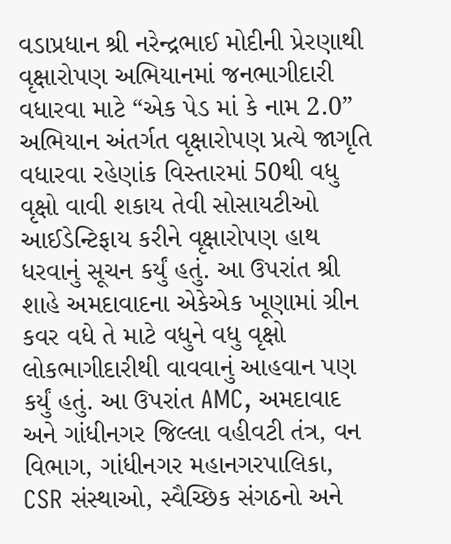વડાપ્રધાન શ્રી નરેન્દ્રભાઈ મોદીની પ્રેરણાથી વૃક્ષારોપણ અભિયાનમાં જનભાગીદારી વધારવા માટે “એક પેડ માં કે નામ 2.0” અભિયાન અંતર્ગત વૃક્ષારોપણ પ્રત્યે જાગૃતિ વધારવા રહેણાંક વિસ્તારમાં 50થી વધુ વૃક્ષો વાવી શકાય તેવી સોસાયટીઓ આઈડેન્ટિફાય કરીને વૃક્ષારોપણ હાથ ધરવાનું સૂચન કર્યું હતું. આ ઉપરાંત શ્રી શાહે અમદાવાદના એકેએક ખૂણામાં ગ્રીન કવર વધે તે માટે વધુને વધુ વૃક્ષો લોકભાગીદારીથી વાવવાનું આહવાન પણ કર્યું હતું. આ ઉપરાંત AMC, અમદાવાદ અને ગાંધીનગર જિલ્લા વહીવટી તંત્ર, વન વિભાગ, ગાંધીનગર મહાનગરપાલિકા, CSR સંસ્થાઓ, સ્વૈચ્છિક સંગઠનો અને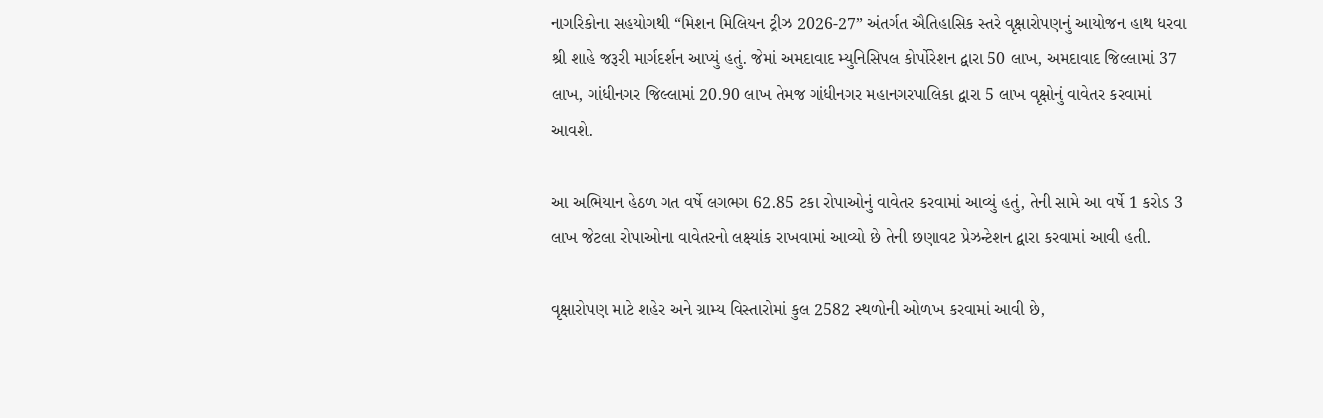નાગરિકોના સહયોગથી “મિશન મિલિયન ટ્રીઝ 2026-27” અંતર્ગત ઐતિહાસિક સ્તરે વૃક્ષારોપણનું આયોજન હાથ ધરવા શ્રી શાહે જરૂરી માર્ગદર્શન આપ્યું હતું. જેમાં અમદાવાદ મ્યુનિસિપલ કોર્પોરેશન દ્વારા 50 લાખ, અમદાવાદ જિલ્લામાં 37 લાખ, ગાંધીનગર જિલ્લામાં 20.90 લાખ તેમજ ગાંધીનગર મહાનગરપાલિકા દ્વારા 5 લાખ વૃક્ષોનું વાવેતર કરવામાં આવશે.

આ અભિયાન હેઠળ ગત વર્ષે લગભગ 62.85 ટકા રોપાઓનું વાવેતર કરવામાં આવ્યું હતું, તેની સામે આ વર્ષે 1 કરોડ 3 લાખ જેટલા રોપાઓના વાવેતરનો લક્ષ્યાંક રાખવામાં આવ્યો છે તેની છણાવટ પ્રેઝન્ટેશન દ્વારા કરવામાં આવી હતી.

વૃક્ષારોપણ માટે શહેર અને ગ્રામ્ય વિસ્તારોમાં કુલ 2582 સ્થળોની ઓળખ કરવામાં આવી છે,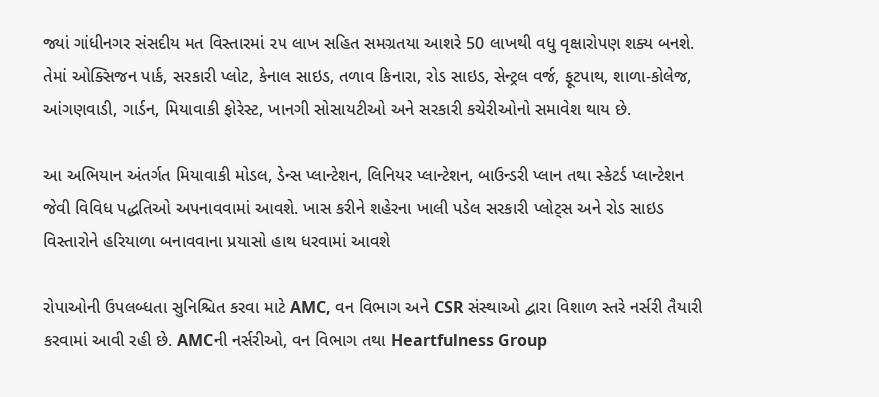જ્યાં ગાંધીનગર સંસદીય મત વિસ્તારમાં ૨૫ લાખ સહિત સમગ્રતયા આશરે 50 લાખથી વધુ વૃક્ષારોપણ શક્ય બનશે. તેમાં ઓક્સિજન પાર્ક, સરકારી પ્લોટ, કેનાલ સાઇડ, તળાવ કિનારા, રોડ સાઇડ, સેન્ટ્રલ વર્જ, ફૂટપાથ, શાળા-કોલેજ, આંગણવાડી, ગાર્ડન, મિયાવાકી ફોરેસ્ટ, ખાનગી સોસાયટીઓ અને સરકારી કચેરીઓનો સમાવેશ થાય છે.

આ અભિયાન અંતર્ગત મિયાવાકી મોડલ, ડેન્સ પ્લાન્ટેશન, લિનિયર પ્લાન્ટેશન, બાઉન્ડરી પ્લાન તથા સ્કેટર્ડ પ્લાન્ટેશન જેવી વિવિધ પદ્ધતિઓ અપનાવવામાં આવશે. ખાસ કરીને શહેરના ખાલી પડેલ સરકારી પ્લોટ્સ અને રોડ સાઇડ વિસ્તારોને હરિયાળા બનાવવાના પ્રયાસો હાથ ધરવામાં આવશે

રોપાઓની ઉપલબ્ધતા સુનિશ્ચિત કરવા માટે AMC, વન વિભાગ અને CSR સંસ્થાઓ દ્વારા વિશાળ સ્તરે નર્સરી તૈયારી કરવામાં આવી રહી છે. AMCની નર્સરીઓ, વન વિભાગ તથા Heartfulness Group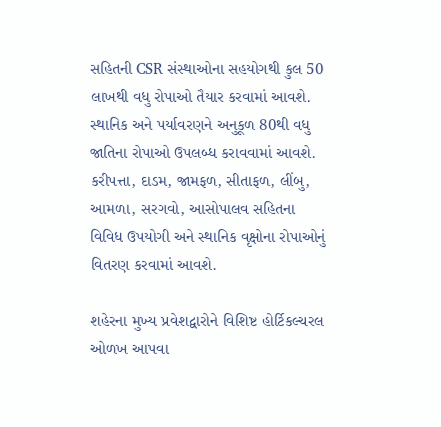સહિતની CSR સંસ્થાઓના સહયોગથી કુલ 50 લાખથી વધુ રોપાઓ તૈયાર કરવામાં આવશે. સ્થાનિક અને પર્યાવરણને અનુકૂળ 80થી વધુ જાતિના રોપાઓ ઉપલબ્ધ કરાવવામાં આવશે. કરીપત્તા, દાડમ, જામફળ, સીતાફળ, લીંબુ, આમળા, સરગવો, આસોપાલવ સહિતના વિવિધ ઉપયોગી અને સ્થાનિક વૃક્ષોના રોપાઓનું વિતરણ કરવામાં આવશે.

શહેરના મુખ્ય પ્રવેશદ્વારોને વિશિષ્ટ હોર્ટિકલ્ચરલ ઓળખ આપવા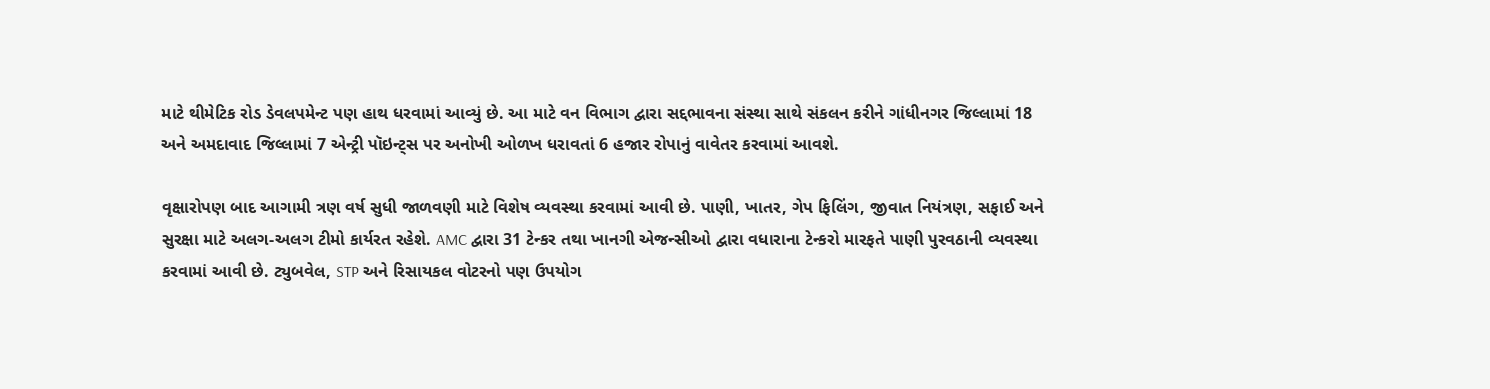માટે થીમેટિક રોડ ડેવલપમેન્ટ પણ હાથ ધરવામાં આવ્યું છે. આ માટે વન વિભાગ દ્વારા સદ્દભાવના સંસ્થા સાથે સંકલન કરીને ગાંધીનગર જિલ્લામાં 18 અને અમદાવાદ જિલ્લામાં 7 એન્ટ્રી પૉઇન્ટ્સ પર અનોખી ઓળખ ધરાવતાં 6 હજાર રોપાનું વાવેતર કરવામાં આવશે.

વૃક્ષારોપણ બાદ આગામી ત્રણ વર્ષ સુધી જાળવણી માટે વિશેષ વ્યવસ્થા કરવામાં આવી છે. પાણી, ખાતર, ગેપ ફિલિંગ, જીવાત નિયંત્રણ, સફાઈ અને સુરક્ષા માટે અલગ-અલગ ટીમો કાર્યરત રહેશે. AMC દ્વારા 31 ટેન્કર તથા ખાનગી એજન્સીઓ દ્વારા વધારાના ટેન્કરો મારફતે પાણી પુરવઠાની વ્યવસ્થા કરવામાં આવી છે. ટ્યુબવેલ, STP અને રિસાયકલ વોટરનો પણ ઉપયોગ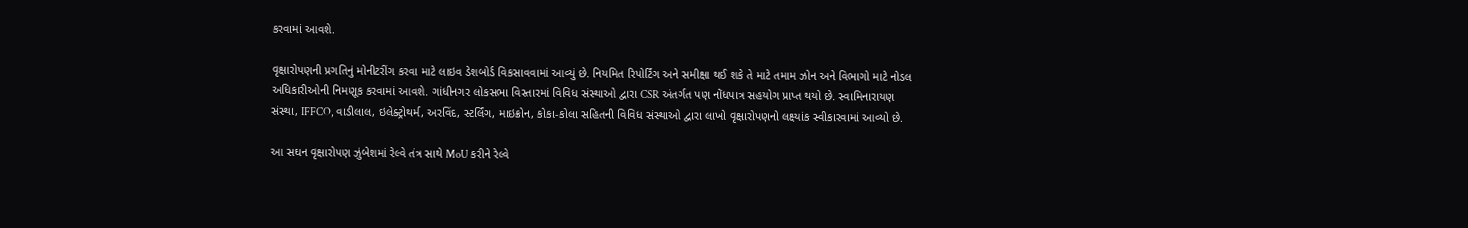કરવામાં આવશે.

વૃક્ષારોપણની પ્રગતિનું મોનીટરીંગ કરવા માટે લાઇવ ડેશબોર્ડ વિકસાવવામાં આવ્યું છે. નિયમિત રિપોર્ટિંગ અને સમીક્ષા થઈ શકે તે માટે તમામ ઝોન અને વિભાગો માટે નોડલ અધિકારીઓની નિમણૂક કરવામાં આવશે. ગાંધીનગર લોકસભા વિસ્તારમાં વિવિધ સંસ્થાઓ દ્વારા CSR અંતર્ગત પણ નોંધપાત્ર સહયોગ પ્રાપ્ત થયો છે. સ્વામિનારાયણ સંસ્થા, IFFCO, વાડીલાલ, ઇલેક્ટ્રોથર્મ, અરવિંદ, સ્ટર્લિંગ, માઇક્રોન, કોકા-કોલા સહિતની વિવિધ સંસ્થાઓ દ્વારા લાખો વૃક્ષારોપણનો લક્ષ્યાંક સ્વીકારવામાં આવ્યો છે.

આ સઘન વૃક્ષારોપણ ઝુંબેશમાં રેલ્વે તંત્ર સાથે MoU કરીને રેલ્વે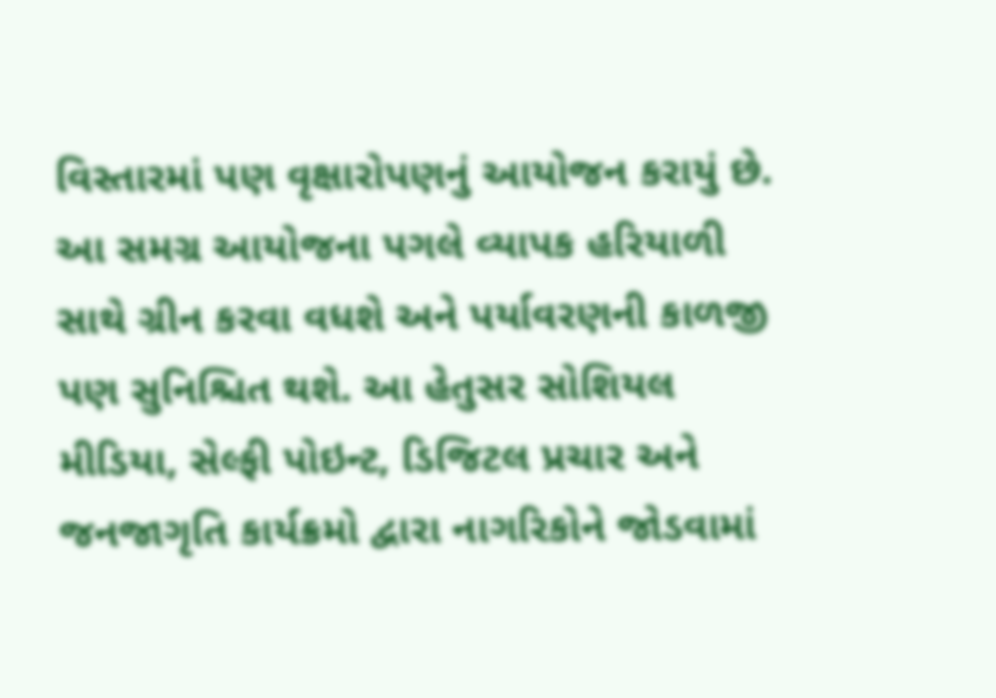વિસ્તારમાં પણ વૃક્ષારોપણનું આયોજન કરાયું છે. આ સમગ્ર આયોજના પગલે વ્યાપક હરિયાળી સાથે ગ્રીન કરવા વધશે અને પર્યાવરણની કાળજી પણ સુનિશ્ચિત થશે. આ હેતુસર સોશિયલ મીડિયા, સેલ્ફી પોઇન્ટ, ડિજિટલ પ્રચાર અને જનજાગૃતિ કાર્યક્રમો દ્વારા નાગરિકોને જોડવામાં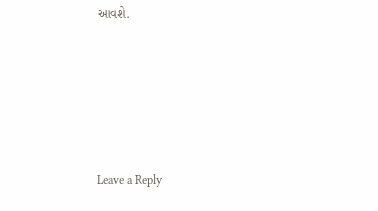આવશે.





Leave a Reply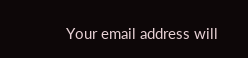Your email address will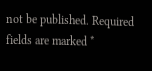not be published. Required fields are marked *